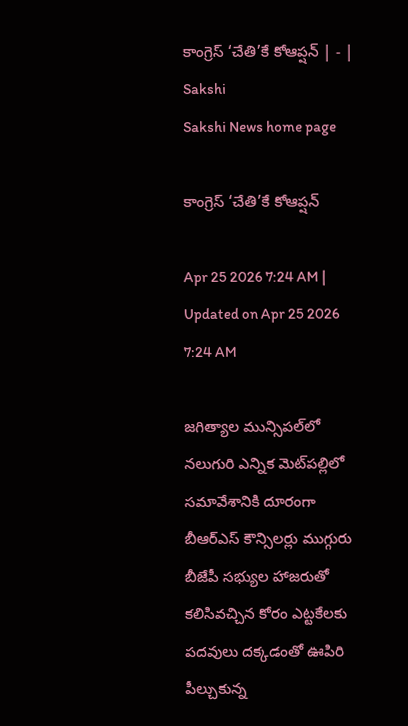కాంగ్రెస్‌ ‘చేతి’కే కోఆప్షన్‌ | - | Sakshi
Sakshi News home page

కాంగ్రెస్‌ ‘చేతి’కే కోఆప్షన్‌

Apr 25 2026 7:24 AM | Updated on Apr 25 2026 7:24 AM

జగిత్యాల మున్సిపల్‌లో నలుగురి ఎన్నిక మెట్‌పల్లిలో సమావేశానికి దూరంగా బీఆర్‌ఎస్‌ కౌన్సిలర్లు ముగ్గురు బీజేపీ సభ్యుల హాజరుతో కలిసివచ్చిన కోరం ఎట్టకేలకు పదవులు దక్కడంతో ఊపిరి పీల్చుకున్న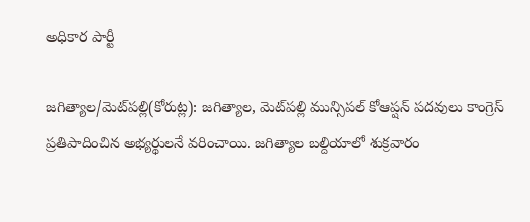అధికార పార్టీ

జగిత్యాల/మెట్‌పల్లి(కోరుట్ల): జగిత్యాల, మెట్‌పల్లి మున్సిపల్‌ కోఆప్షన్‌ పదవులు కాంగ్రెస్‌ ప్రతిపాదించిన అభ్యర్థులనే వరించాయి. జగిత్యాల బల్దియాలో శుక్రవారం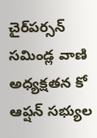చైర్‌పర్సన్‌ సమిండ్ల వాణి అధ్యక్షతన కో ఆప్షన్‌ సభ్యుల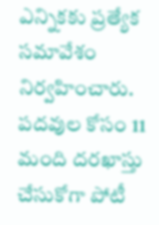ఎన్నికకు ప్రత్యేక సమావేశం నిర్వహించారు. పదవుల కోసం 11 మంది దరఖాస్తు చేసుకోగా పోటీ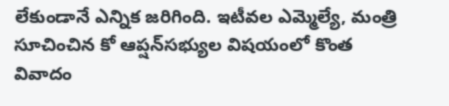లేకుండానే ఎన్నిక జరిగింది. ఇటీవల ఎమ్మెల్యే, మంత్రి సూచించిన కో ఆప్షన్‌సభ్యుల విషయంలో కొంత వివాదం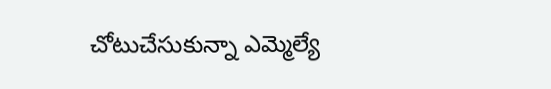చోటుచేసుకున్నా ఎమ్మెల్యే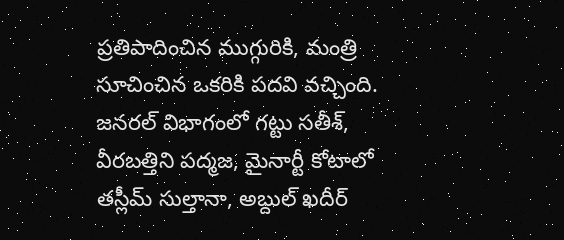ప్రతిపాదించిన ముగ్గురికి, మంత్రి సూచించిన ఒకరికి పదవి వచ్చింది. జనరల్‌ విభాగంలో గట్టు సతీశ్‌, వీరబత్తిని పద్మజ, మైనార్టీ కోటాలో తస్లీమ్‌ సుల్తానా, అబ్దుల్‌ ఖదీర్‌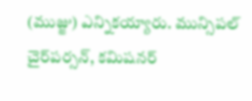(ముజ్జు) ఎన్నికయ్యారు. మున్సిపల్‌ చైర్‌పర్సన్‌, కమిషనర్‌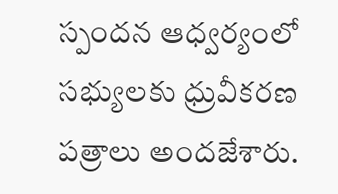స్పందన ఆధ్వర్యంలో సభ్యులకు ధ్రువీకరణ పత్రాలు అందజేశారు.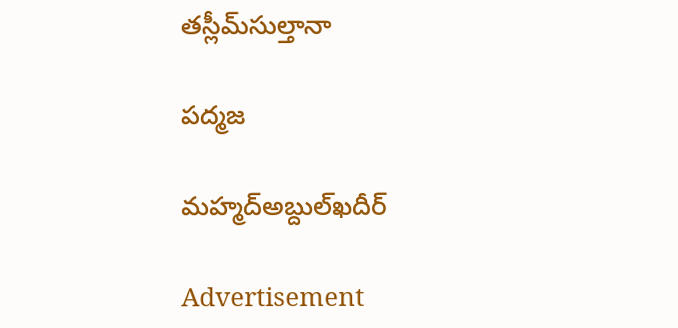తస్లీమ్‌సుల్తానా

పద్మజ

మహ్మద్‌అబ్దుల్‌ఖదీర్‌

Advertisement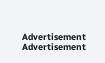Advertisement
Advertisement